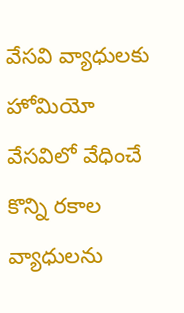వేసవి వ్యాధులకు హోమియో
వేసవిలో వేధించే కొన్ని రకాల వ్యాధులను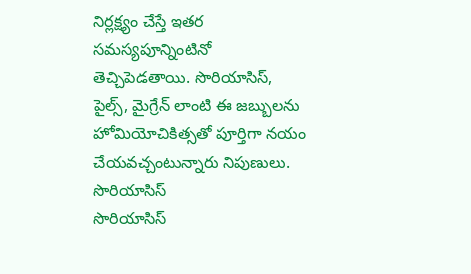నిర్లక్ష్యం చేస్తే ఇతర సమస్యపూన్నింటినో తెచ్చిపెడతాయి. సొరియాసిస్, పైల్స్, మైగ్రేన్ లాంటి ఈ జబ్బులను హోమియోచికిత్సతో పూర్తిగా నయం చేయవచ్చంటున్నారు నిపుణులు.
సొరియాసిస్
సొరియాసిస్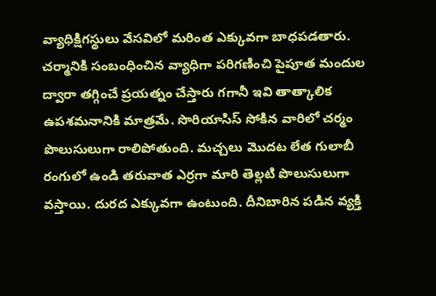వ్యాధిక్షిగస్థులు వేసవిలో మరింత ఎక్కువగా బాధపడతారు. చర్మానికి సంబంధించిన వ్యాధిగా పరిగణించి పైపూత మందుల ద్వారా తగ్గించే ప్రయత్నం చేస్తారు గగానీ ఇవి తాత్కాలిక ఉపశమనానికి మాత్రమే. సొరియాసిస్ సోకిన వారిలో చర్మం పొలుసులుగా రాలిపోతుంది. మచ్చలు మొదట లేత గులాబీ రంగులో ఉండి తరువాత ఎర్రగా మారి తెల్లటి పొలుసులుగా వస్తాయి. దురద ఎక్కువగా ఉంటుంది. దీనిబారిన పడిన వ్యక్తి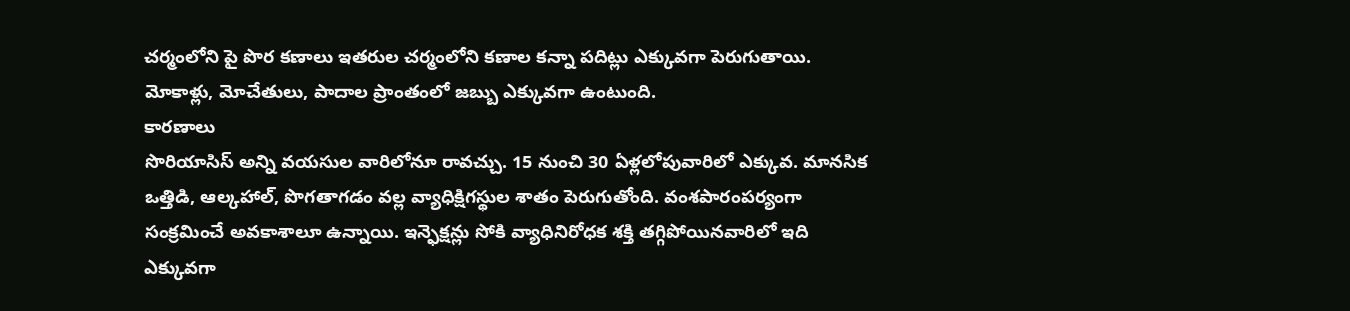చర్మంలోని పై పొర కణాలు ఇతరుల చర్మంలోని కణాల కన్నా పదిట్లు ఎక్కువగా పెరుగుతాయి. మోకాళ్లు, మోచేతులు, పాదాల ప్రాంతంలో జబ్బు ఎక్కువగా ఉంటుంది.
కారణాలు
సొరియాసిస్ అన్ని వయసుల వారిలోనూ రావచ్చు. 15 నుంచి 30 ఏళ్లలోపువారిలో ఎక్కువ. మానసిక ఒత్తిడి, ఆల్కహాల్, పొగతాగడం వల్ల వ్యాధిక్షిగస్థుల శాతం పెరుగుతోంది. వంశపారంపర్యంగా సంక్రమించే అవకాశాలూ ఉన్నాయి. ఇన్ఫెక్షన్లు సోకి వ్యాధినిరోధక శక్తి తగ్గిపోయినవారిలో ఇది ఎక్కువగా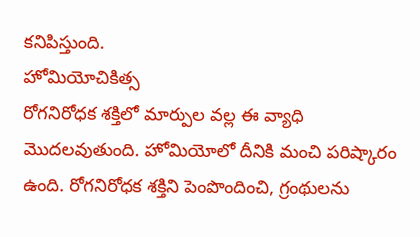కనిపిస్తుంది.
హోమియోచికిత్స
రోగనిరోధక శక్తిలో మార్పుల వల్ల ఈ వ్యాధి మొదలవుతుంది. హోమియోలో దీనికి మంచి పరిష్కారం ఉంది. రోగనిరోధక శక్తిని పెంపొందించి, గ్రంథులను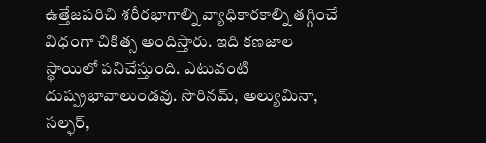ఉత్తేజపరిచి శరీరభాగాల్ని వ్యాధికారకాల్ని తగ్గించే విధంగా చికిత్స అందిస్తారు. ఇది కణజాల స్థాయిలో పనిచేస్తుంది. ఎటువంటి దుష్ప్రభావాలుండవు. సొరినమ్, అల్యుమినా, సల్ఫర్,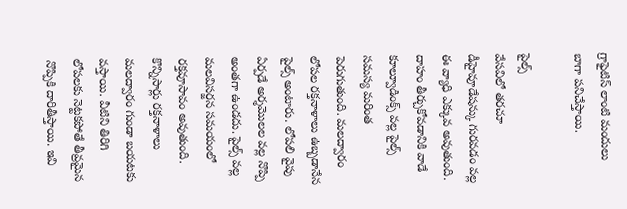గ్రాఫైటిస్ లాంటి మందులు బాగా పనిచేస్తాయి.

పైల్స్
వేసవిలో తరచూ డీహైవూడేషన్కు గురవడం వల్ల ఈ వ్యాధి ఎక్కువ అవుతుంది. దాహం తీర్చుకోవడానికి వాడే కూల్వూడింక్స్ వల్ల పైల్స్ సమస్య మరింత పెరుగుతుంది. మలద్వారం లోపల రక్తనాళాలు ఉబ్బడానేన పైల్స్ అంటారు. లోపలి వైపు ఏర్పడే అర్శమొలల వల్ల నొప్పి అంతగా ఉండదు. పైల్స్ వల్ల మలవిసర్జన సమయంలో రక్తవూసావం అవుతుంది. కొన్నిసార్లు రక్తనాళాలు మలద్వారం గుండా బయటకు వస్తాయి. వీటిని తిరిగి లోపలకు నెట్టకపోతే తీవ్రమైన నొప్పికి దారితీస్తాయి. ఇవి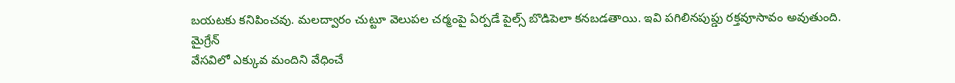బయటకు కనిపించవు. మలద్వారం చుట్టూ వెలుపల చర్మంపై ఏర్పడే పైల్స్ బొడిపెలా కనబడతాయి. ఇవి పగిలినపుప్డు రక్తవూసావం అవుతుంది.
మైగ్రేన్
వేసవిలో ఎక్కువ మందిని వేధించే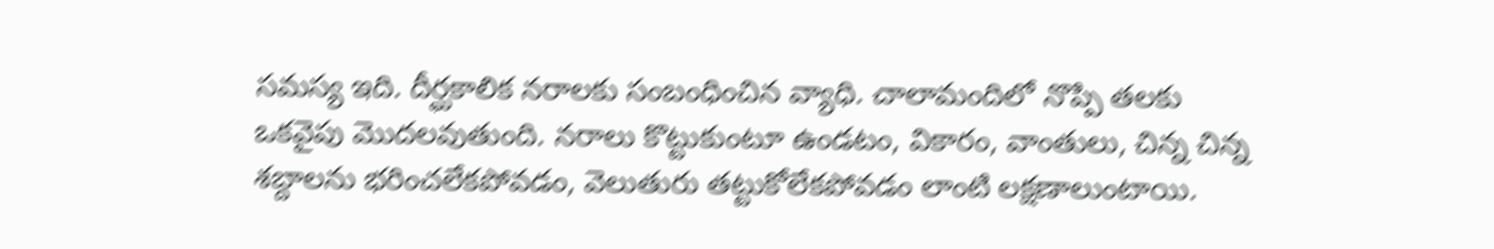సమస్య ఇది. దీర్ఘకాలిక నరాలకు సంబంధించిన వ్యాధి. చాలామందిలో నొప్పి తలకు ఒకవైపు మొదలవుతుంది. నరాలు కొట్టుకుంటూ ఉండటం, వికారం, వాంతులు, చిన్న చిన్న శబ్దాలను భరించలేకపోవడం, వెలుతురు తట్టుకోలేకపోవడం లాంటి లక్షణాలుంటాయి.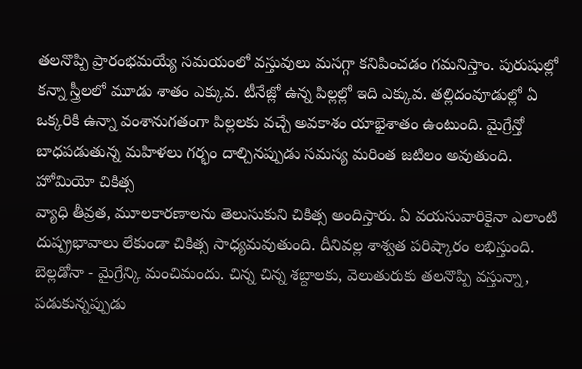తలనొప్పి ప్రారంభమయ్యే సమయంలో వస్తువులు మసగ్గా కనిపించడం గమనిస్తాం. పురుషుల్లో కన్నా స్త్రీలలో మూడు శాతం ఎక్కువ. టీనేజ్లో ఉన్న పిల్లల్లో ఇది ఎక్కువ. తల్లిదంవూడుల్లో ఏ ఒక్కరికి ఉన్నా వంశానుగతంగా పిల్లలకు వచ్చే అవకాశం యాభైశాతం ఉంటుంది. మైగ్రేన్తో బాధపడుతున్న మహిళలు గర్భం దాల్చినప్పుడు సమస్య మరింత జటిలం అవుతుంది.
హోమియో చికిత్స
వ్యాధి తీవ్రత, మూలకారణాలను తెలుసుకుని చికిత్స అందిస్తారు. ఏ వయసువారికైనా ఎలాంటి దుష్ప్రభావాలు లేకుండా చికిత్స సాధ్యమవుతుంది. దీనివల్ల శాశ్వత పరిష్కారం లభిస్తుంది.
బెల్లడోనా - మైగ్రేన్కి మంచిమందు. చిన్న చిన్న శబ్దాలకు, వెలుతురుకు తలనొప్పి వస్తున్నా, పడుకున్నప్పుడు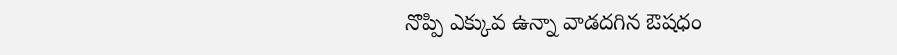నొప్పి ఎక్కువ ఉన్నా వాడదగిన ఔషధం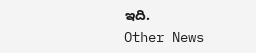ఇది.
Other News